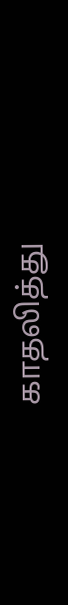காதலித்து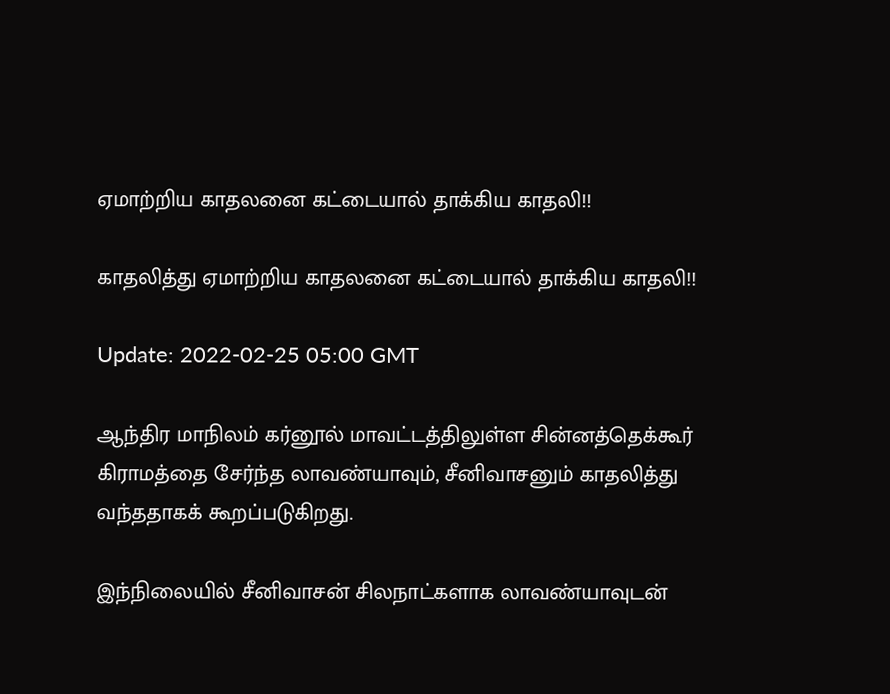ஏமாற்றிய காதலனை கட்டையால் தாக்கிய காதலி!!

காதலித்து ஏமாற்றிய காதலனை கட்டையால் தாக்கிய காதலி!!

Update: 2022-02-25 05:00 GMT

ஆந்திர மாநிலம் கர்னூல் மாவட்டத்திலுள்ள சின்னத்தெக்கூர் கிராமத்தை சேர்ந்த லாவண்யாவும், சீனிவாசனும் காதலித்து வந்ததாகக் கூறப்படுகிறது.

இந்நிலையில் சீனிவாசன் சிலநாட்களாக லாவண்யாவுடன்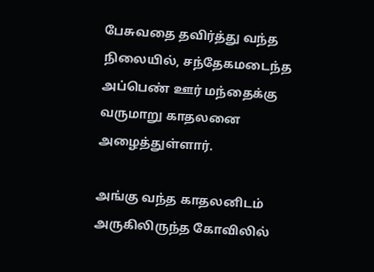பேசுவதை தவிர்த்து வந்த நிலையில், சந்தேகமடைந்த அப்பெண் ஊர் மந்தைக்கு வருமாறு காதலனை அழைத்துள்ளார்.

அங்கு வந்த காதலனிடம் அருகிலிருந்த கோவிலில்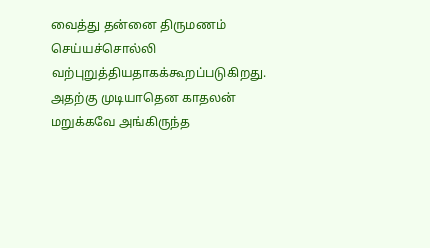வைத்து தன்னை திருமணம் செய்யச்சொல்லி வற்புறுத்தியதாகக்கூறப்படுகிறது. அதற்கு முடியாதென காதலன் மறுக்கவே அங்கிருந்த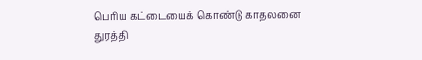பெரிய கட்டையைக் கொண்டு காதலனை துரத்தி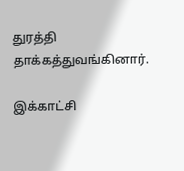துரத்தி தாக்கத்துவங்கினார்.

இக்காட்சி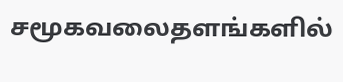சமூகவலைதளங்களில்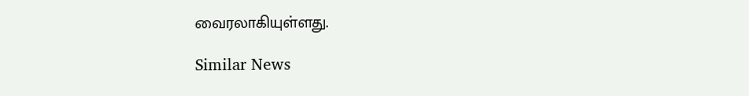வைரலாகியுள்ளது.

Similar News